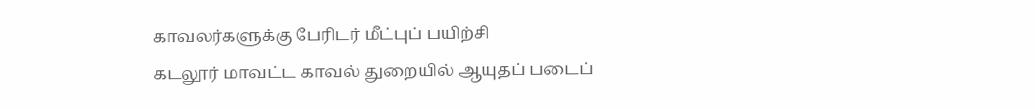காவலர்களுக்கு பேரிடர் மீட்புப் பயிற்சி
கடலூர் மாவட்ட காவல் துறையில் ஆயுதப் படைப்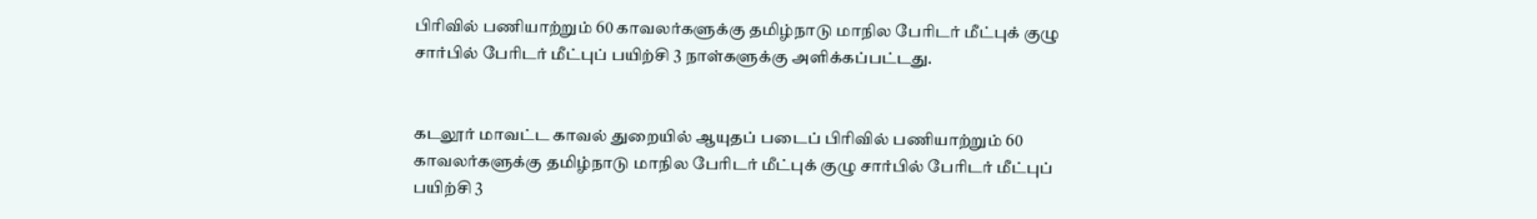பிரிவில் பணியாற்றும் 60 காவலர்களுக்கு தமிழ்நாடு மாநில பேரிடர் மீட்புக் குழு சார்பில் பேரிடர் மீட்புப் பயிற்சி 3 நாள்களுக்கு அளிக்கப்பட்டது.


கடலூர் மாவட்ட காவல் துறையில் ஆயுதப் படைப் பிரிவில் பணியாற்றும் 60 காவலர்களுக்கு தமிழ்நாடு மாநில பேரிடர் மீட்புக் குழு சார்பில் பேரிடர் மீட்புப் பயிற்சி 3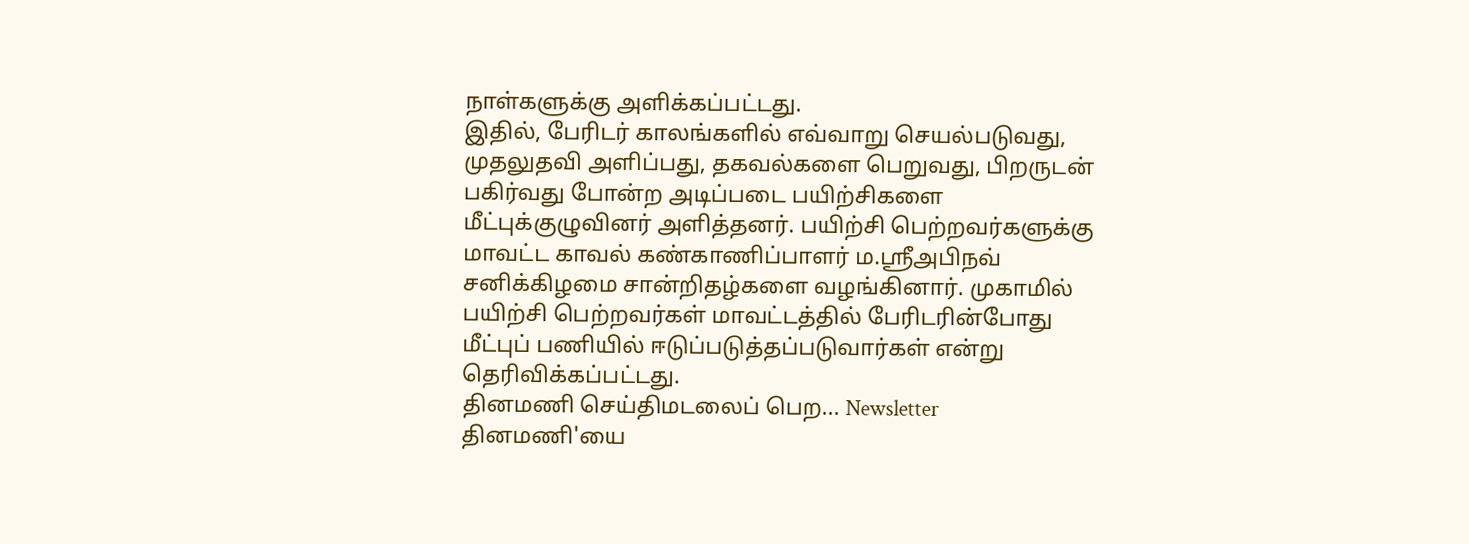நாள்களுக்கு அளிக்கப்பட்டது.
இதில், பேரிடர் காலங்களில் எவ்வாறு செயல்படுவது, முதலுதவி அளிப்பது, தகவல்களை பெறுவது, பிறருடன் பகிர்வது போன்ற அடிப்படை பயிற்சிகளை மீட்புக்குழுவினர் அளித்தனர். பயிற்சி பெற்றவர்களுக்கு மாவட்ட காவல் கண்காணிப்பாளர் ம.ஸ்ரீஅபிநவ் சனிக்கிழமை சான்றிதழ்களை வழங்கினார். முகாமில் பயிற்சி பெற்றவர்கள் மாவட்டத்தில் பேரிடரின்போது மீட்புப் பணியில் ஈடுப்படுத்தப்படுவார்கள் என்று தெரிவிக்கப்பட்டது.
தினமணி செய்திமடலைப் பெற... Newsletter
தினமணி'யை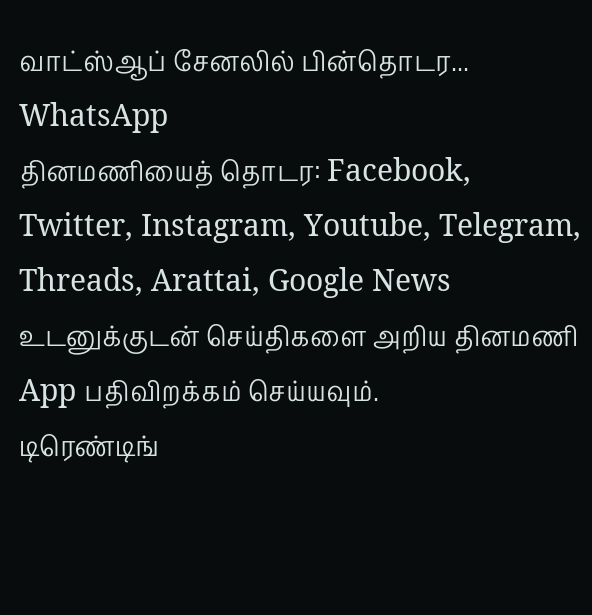வாட்ஸ்ஆப் சேனலில் பின்தொடர... WhatsApp
தினமணியைத் தொடர: Facebook, Twitter, Instagram, Youtube, Telegram, Threads, Arattai, Google News
உடனுக்குடன் செய்திகளை அறிய தினமணி App பதிவிறக்கம் செய்யவும்.
டிரெண்டிங்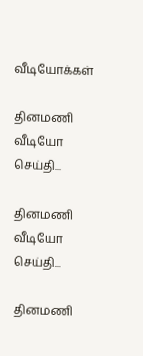வீடியோக்கள்

தினமணி வீடியோ செய்தி...

தினமணி வீடியோ செய்தி...

தினமணி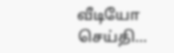வீடியோ செய்தி...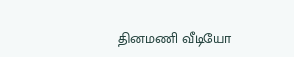தினமணி வீடியோ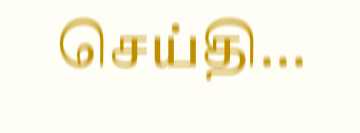செய்தி...